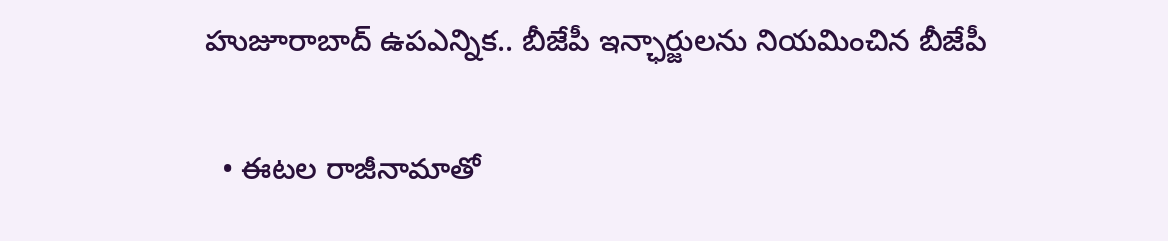హుజూరాబాద్ ఉపఎన్నిక.. బీజేపీ ఇన్ఛార్జులను నియమించిన బీజేపీ

  • ఈటల రాజీనామాతో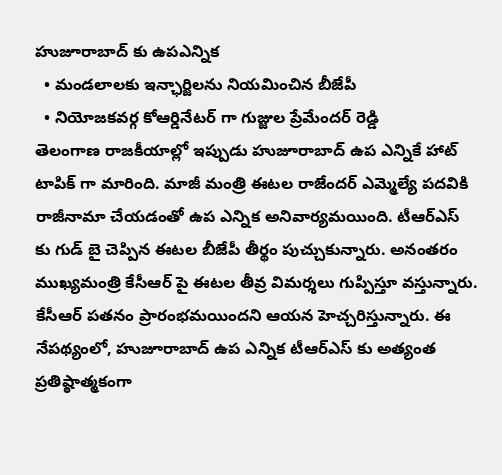హుజూరాబాద్ కు ఉపఎన్నిక
  • మండలాలకు ఇన్ఛార్జిలను నియమించిన బీజేపీ
  • నియోజకవర్గ కోఆర్డినేటర్ గా గుజ్జుల ప్రేమేందర్ రెడ్డి
తెలంగాణ రాజకీయాల్లో ఇప్పుడు హుజూరాబాద్ ఉప ఎన్నికే హాట్ టాపిక్ గా మారింది. మాజీ మంత్రి ఈటల రాజేందర్ ఎమ్మెల్యే పదవికి రాజీనామా చేయడంతో ఉప ఎన్నిక అనివార్యమయింది. టీఆర్ఎస్ కు గుడ్ బై చెప్పిన ఈటల బీజేపీ తీర్థం పుచ్చుకున్నారు. అనంతరం ముఖ్యమంత్రి కేసీఆర్ పై ఈటల తీవ్ర విమర్శలు గుప్పిస్తూ వస్తున్నారు. కేసీఆర్ పతనం ప్రారంభమయిందని ఆయన హెచ్చరిస్తున్నారు. ఈ నేపథ్యంలో, హుజూరాబాద్ ఉప ఎన్నిక టీఆర్ఎస్ కు అత్యంత ప్రతిష్ఠాత్మకంగా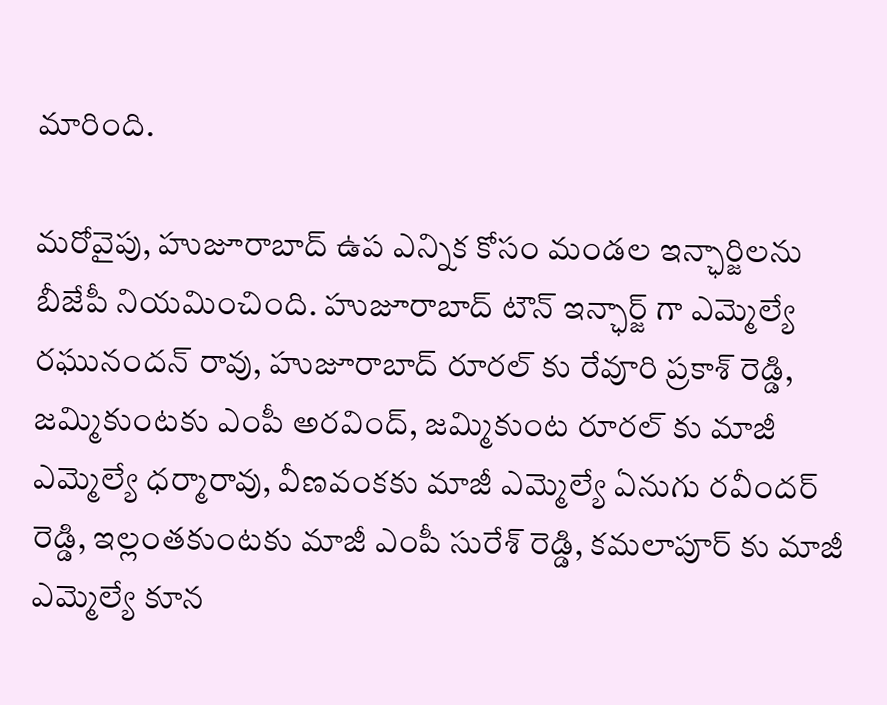మారింది.

మరోవైపు, హుజూరాబాద్ ఉప ఎన్నిక కోసం మండల ఇన్ఛార్జిలను బీజేపీ నియమించింది. హుజూరాబాద్ టౌన్ ఇన్ఛార్జ్ గా ఎమ్మెల్యే రఘునందన్ రావు, హుజూరాబాద్ రూరల్ కు రేవూరి ప్రకాశ్ రెడ్డి, జమ్మికుంటకు ఎంపీ అరవింద్, జమ్మికుంట రూరల్ కు మాజీ ఎమ్మెల్యే ధర్మారావు, వీణవంకకు మాజీ ఎమ్మెల్యే ఏనుగు రవీందర్ రెడ్డి, ఇల్లంతకుంటకు మాజీ ఎంపీ సురేశ్ రెడ్డి, కమలాపూర్ కు మాజీ ఎమ్మెల్యే కూన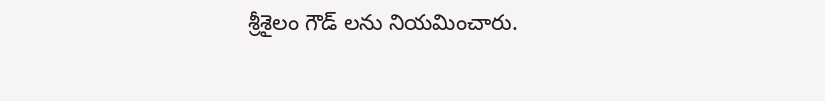శ్రీశైలం గౌడ్ లను నియమించారు.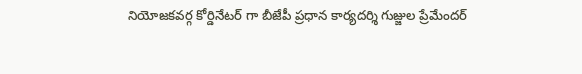నియోజకవర్గ కోర్డినేటర్ గా బీజేపీ ప్రధాన కార్యదర్శి గుజ్జుల ప్రేమేందర్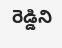రెడ్డిని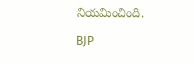నియమించింది.

BJP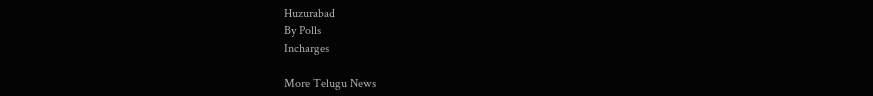Huzurabad
By Polls
Incharges

More Telugu News